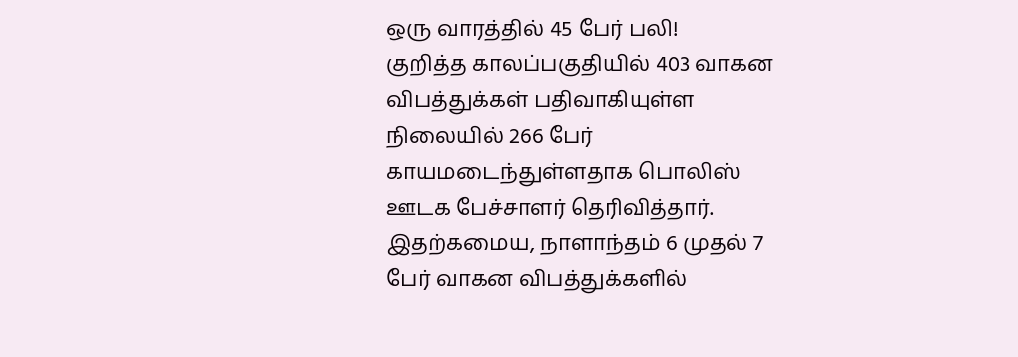ஒரு வாரத்தில் 45 பேர் பலி!
குறித்த காலப்பகுதியில் 403 வாகன விபத்துக்கள் பதிவாகியுள்ள நிலையில் 266 பேர் காயமடைந்துள்ளதாக பொலிஸ் ஊடக பேச்சாளர் தெரிவித்தார்.
இதற்கமைய, நாளாந்தம் 6 முதல் 7 பேர் வாகன விபத்துக்களில்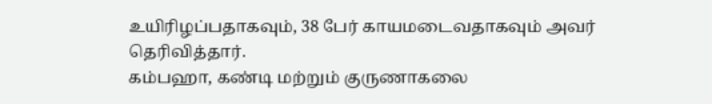உயிரிழப்பதாகவும், 38 பேர் காயமடைவதாகவும் அவர் தெரிவித்தார்.
கம்பஹா, கண்டி மற்றும் குருணாகலை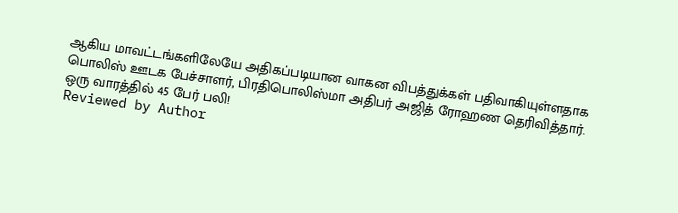ஆகிய மாவட்டங்களிலேயே அதிகப்படியான வாகன விபத்துக்கள் பதிவாகியுள்ளதாக பொலிஸ் ஊடக பேச்சாளர், பிரதிபொலிஸ்மா அதிபர் அஜித் ரோஹண தெரிவித்தார்.
ஒரு வாரத்தில் 45 பேர் பலி!
Reviewed by Author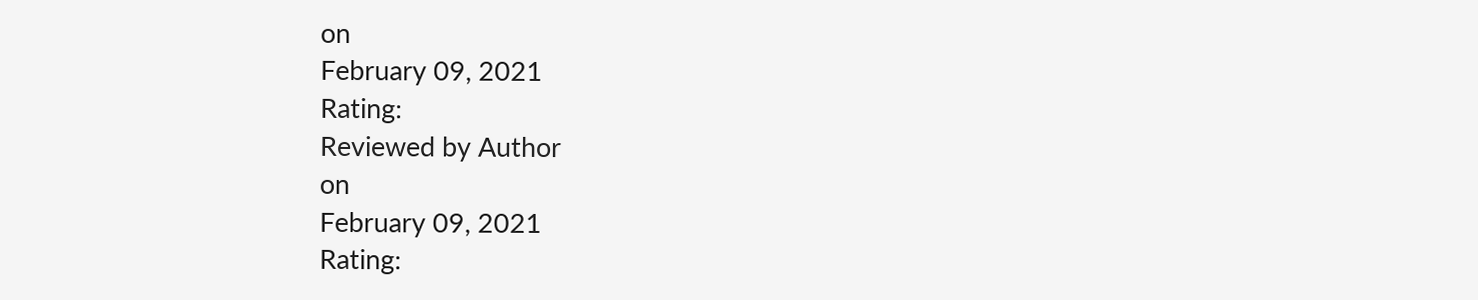on
February 09, 2021
Rating:
Reviewed by Author
on
February 09, 2021
Rating: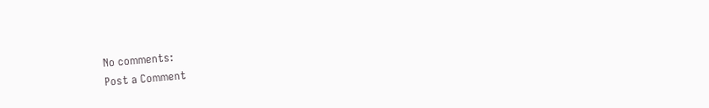No comments:
Post a Comment